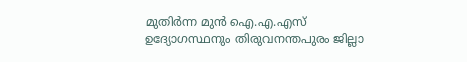മുതിർന്ന മുൻ ഐ.എ.എസ് ഉദ്യോഗസ്ഥനും തിരുവനന്തപുരം ജില്ലാ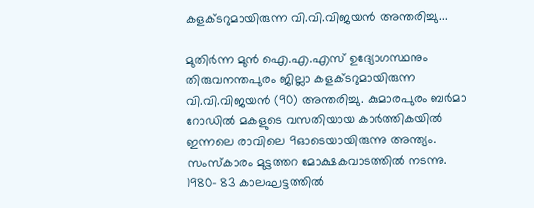കളക്ടറുമായിരുന്ന വി.വി.വിജയൻ അന്തരിച്ചു...

മുതിർന്ന മുൻ ഐ.എ.എസ് ഉദ്യോഗസ്ഥനും തിരുവനന്തപുരം ജില്ലാ കളക്ടറുമായിരുന്ന വി.വി.വിജയൻ (90) അന്തരിച്ചു. കുമാരപുരം ബർമാ റോഡിൽ മകളുടെ വസതിയായ കാർത്തികയിൽ ഇന്നലെ രാവിലെ 9ഓടെയായിരുന്നു അന്ത്യം. സംസ്കാരം മുട്ടത്തറ മോക്ഷകവാടത്തിൽ നടന്നു.
1980- 83 കാലഘട്ടത്തിൽ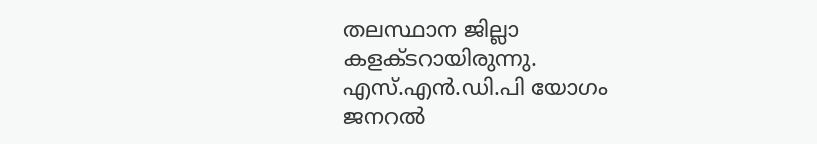തലസ്ഥാന ജില്ലാ കളക്ടറായിരുന്നു. എസ്.എൻ.ഡി.പി യോഗം ജനറൽ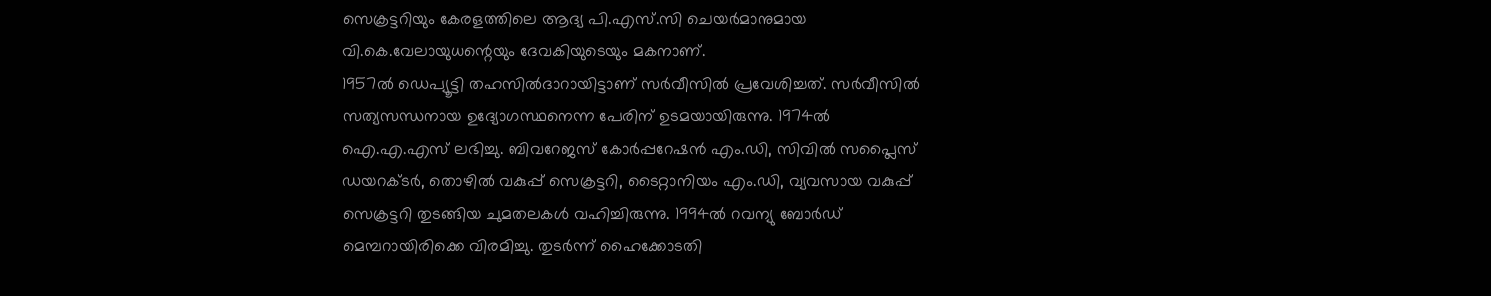സെക്രട്ടറിയും കേരളത്തിലെ ആദ്യ പി.എസ്.സി ചെയർമാനുമായ വി.കെ.വേലായുധന്റെയും ദേവകിയുടെയും മകനാണ്.
1957ൽ ഡെപ്യൂട്ടി തഹസിൽദാറായിട്ടാണ് സർവീസിൽ പ്രവേശിച്ചത്. സർവീസിൽ സത്യസന്ധനായ ഉദ്യോഗസ്ഥനെന്ന പേരിന് ഉടമയായിരുന്നു. 1974ൽ ഐ.എ.എസ് ലഭിച്ചു. ബിവറേജസ് കോർപ്പറേഷൻ എം.ഡി, സിവിൽ സപ്ലൈസ് ഡയറക്ടർ, തൊഴിൽ വകുപ്പ് സെക്രട്ടറി, ടൈറ്റാനിയം എം.ഡി, വ്യവസായ വകുപ്പ് സെക്രട്ടറി തുടങ്ങിയ ചുമതലകൾ വഹിച്ചിരുന്നു. 1994ൽ റവന്യു ബോർഡ് മെമ്പറായിരിക്കെ വിരമിച്ചു. തുടർന്ന് ഹൈക്കോടതി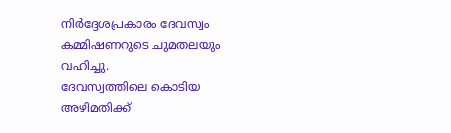നിർദ്ദേശപ്രകാരം ദേവസ്വം കമ്മിഷണറുടെ ചുമതലയും വഹിച്ചു.
ദേവസ്വത്തിലെ കൊടിയ അഴിമതിക്ക്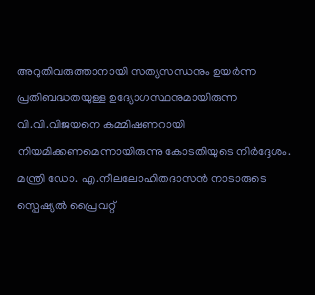അറുതിവരുത്താനായി സത്യസന്ധനും ഉയർന്ന പ്രതിബദ്ധതയുള്ള ഉദ്യോഗസ്ഥനുമായിരുന്ന വി.വി.വിജയനെ കമ്മിഷണറായി നിയമിക്കണമെന്നായിരുന്നു കോടതിയുടെ നിർദ്ദേശം. മന്ത്രി ഡോ. എ.നീലലോഹിതദാസൻ നാടാരുടെ സ്പെഷ്യൽ പ്രൈവറ്റ്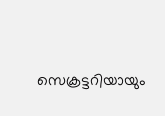സെക്രട്ടറിയായും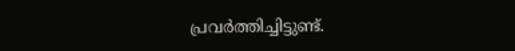പ്രവർത്തിച്ചിട്ടുണ്ട്.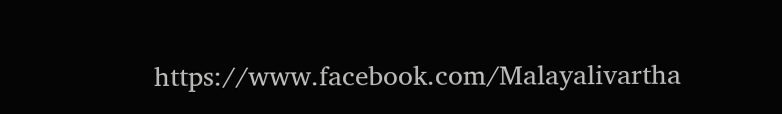https://www.facebook.com/Malayalivartha